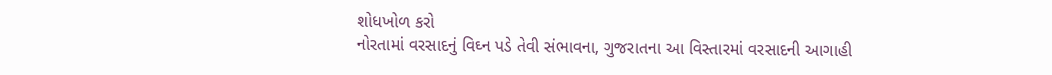શોધખોળ કરો
નોરતામાં વરસાદનું વિઘ્ન પડે તેવી સંભાવના, ગુજરાતના આ વિસ્તારમાં વરસાદની આગાહી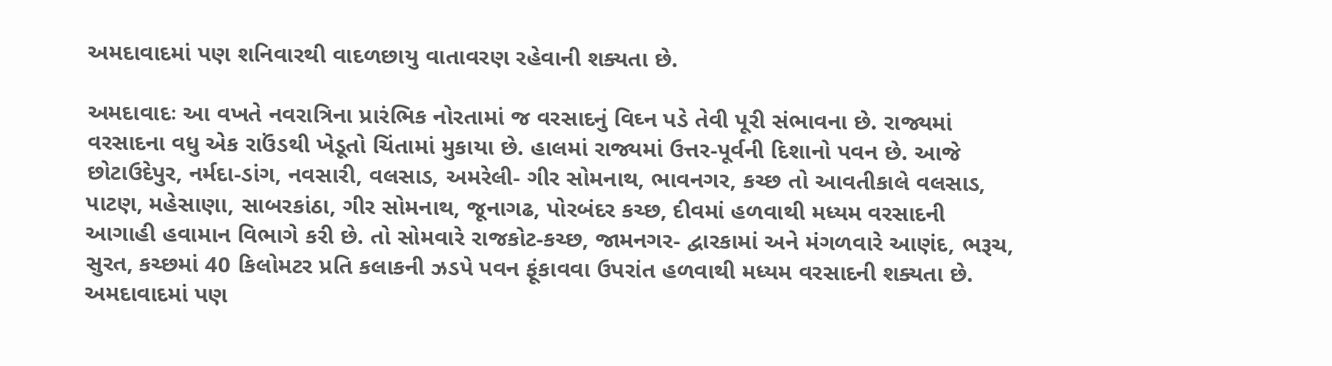અમદાવાદમાં પણ શનિવારથી વાદળછાયુ વાતાવરણ રહેવાની શક્યતા છે.

અમદાવાદઃ આ વખતે નવરાત્રિના પ્રારંભિક નોરતામાં જ વરસાદનું વિઘ્ન પડે તેવી પૂરી સંભાવના છે. રાજ્યમાં વરસાદના વધુ એક રાઉંડથી ખેડૂતો ચિંતામાં મુકાયા છે. હાલમાં રાજ્યમાં ઉત્તર-પૂર્વની દિશાનો પવન છે. આજે છોટાઉદેપુર, નર્મદા-ડાંગ, નવસારી, વલસાડ, અમરેલી- ગીર સોમનાથ, ભાવનગર, કચ્છ તો આવતીકાલે વલસાડ, પાટણ, મહેસાણા, સાબરકાંઠા, ગીર સોમનાથ, જૂનાગઢ, પોરબંદર કચ્છ, દીવમાં હળવાથી મધ્યમ વરસાદની આગાહી હવામાન વિભાગે કરી છે. તો સોમવારે રાજકોટ-કચ્છ, જામનગર- દ્વારકામાં અને મંગળવારે આણંદ, ભરૂચ, સુરત, કચ્છમાં 40 કિલોમટર પ્રતિ કલાકની ઝડપે પવન ફૂંકાવવા ઉપરાંત હળવાથી મધ્યમ વરસાદની શક્યતા છે. અમદાવાદમાં પણ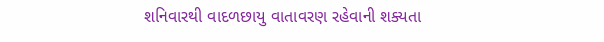શનિવારથી વાદળછાયુ વાતાવરણ રહેવાની શક્યતા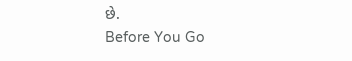છે.
Before You Go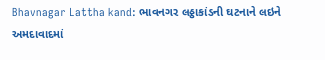Bhavnagar Lattha kand: ભાવનગર લઠ્ઠાકાંડની ઘટનાને લઇને અમદાવાદમાં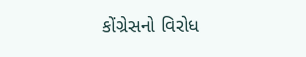કોંગ્રેસનો વિરોધ